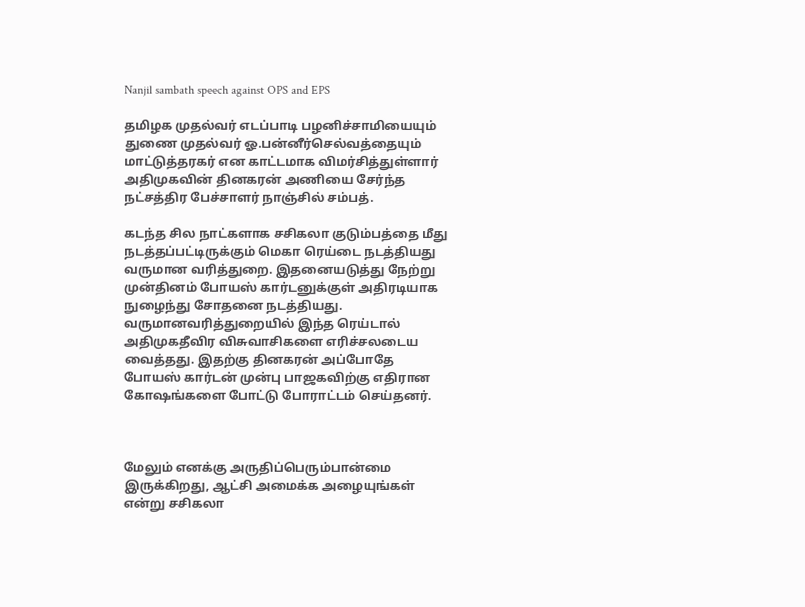Nanjil sambath speech against OPS and EPS

தமிழக முதல்வர் எடப்பாடி பழனிச்சாமியையும் துணை முதல்வர் ஓ.பன்னீர்செல்வத்தையும் மாட்டுத்தரகர் என காட்டமாக விமர்சித்துள்ளார் அதிமுகவின் தினகரன் அணியை சேர்ந்த நட்சத்திர பேச்சாளர் நாஞ்சில் சம்பத்.

கடந்த சில நாட்களாக சசிகலா குடும்பத்தை மீது நடத்தப்பட்டிருக்கும் மெகா ரெய்டை நடத்தியது வருமான வரித்துறை. இதனையடுத்து நேற்று முன்தினம் போயஸ் கார்டனுக்குள் அதிரடியாக நுழைந்து சோதனை நடத்தியது. வருமானவரித்துறையில் இந்த ரெய்டால் அதிமுகதீவிர விசுவாசிகளை எரிச்சலடைய வைத்தது. இதற்கு தினகரன் அப்போதே போயஸ் கார்டன் முன்பு பாஜகவிற்கு எதிரான கோஷங்களை போட்டு போராட்டம் செய்தனர்.



மேலும் எனக்கு அருதிப்பெரும்பான்மை இருக்கிறது, ஆட்சி அமைக்க அழையுங்கள் என்று சசிகலா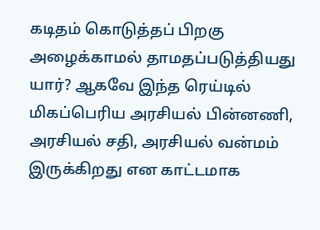கடிதம் கொடுத்தப் பிறகு அழைக்காமல் தாமதப்படுத்தியது யார்? ஆகவே இந்த ரெய்டில் மிகப்பெரிய அரசியல் பின்னணி, அரசியல் சதி, அரசியல் வன்மம் இருக்கிறது என காட்டமாக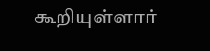கூறியுள்ளார்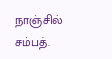நாஞ்சில் சம்பத்.